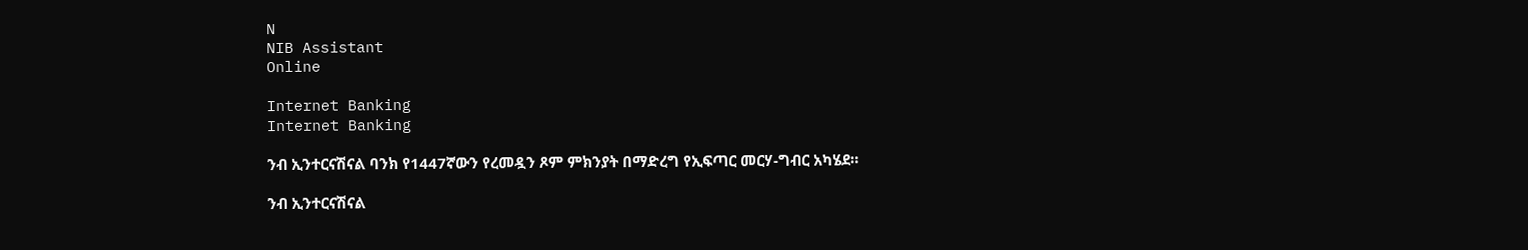N
NIB Assistant
Online

Internet Banking
Internet Banking

ንብ ኢንተርናሽናል ባንክ የ1447ኛውን የረመዷን ጾም ምክንያት በማድረግ የኢፍጣር መርሃ-ግብር አካሄደ።

ንብ ኢንተርናሽናል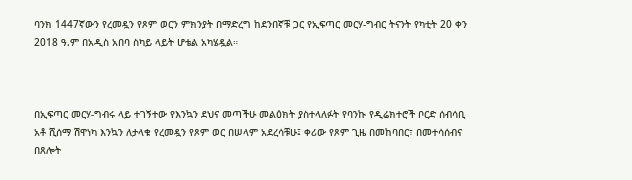ባንክ 1447ኛውን የረመዷን የጾም ወርን ምክንያት በማድረግ ከደንበኛቹ ጋር የኢፍጣር መርሃ-ግብር ትናንት የካቲት 20 ቀን 2018 ዓ.ም በአዲስ አበባ ስካይ ላይት ሆቴል አካሄዷል።



በኢፍጣር መርሃ-ግብሩ ላይ ተገኝተው የእንኳን ደህና መጣችሁ መልዕክት ያስተላለፉት የባንኩ የዲሬክተሮች ቦርድ ሰብሳቢ አቶ ሺሰማ ሽዋነካ እንኳን ለታላቁ የረመዷን የጾም ወር በሠላም አደረሳቹሁ፤ ቀሪው የጾም ጊዜ በመከባበር፣ በመተሳሰብና በጸሎት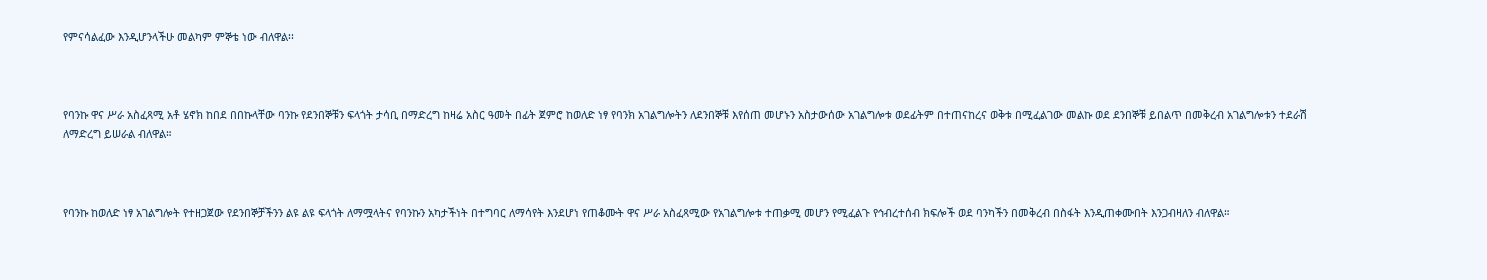የምናሳልፈው እንዲሆንላችሁ መልካም ምኞቴ ነው ብለዋል፡፡



የባንኩ ዋና ሥራ አስፈጻሚ አቶ ሄኖክ ከበደ በበኩላቸው ባንኩ የደንበኞቹን ፍላጎት ታሳቢ በማድረግ ከዛሬ አስር ዓመት በፊት ጀምሮ ከወለድ ነፃ የባንክ አገልግሎትን ለደንበኞቹ እየሰጠ መሆኑን አስታውሰው አገልግሎቱ ወደፊትም በተጠናከረና ወቅቱ በሚፈልገው መልኩ ወደ ደንበኞቹ ይበልጥ በመቅረብ አገልግሎቱን ተደራሽ ለማድረግ ይሠራል ብለዋል።



የባንኩ ከወለድ ነፃ አገልግሎት የተዘጋጀው የደንበኞቻችንን ልዩ ልዩ ፍላጎት ለማሟላትና የባንኩን አካታችነት በተግባር ለማሳየት እንደሆነ የጠቆሙት ዋና ሥራ አስፈጻሚው የአገልግሎቱ ተጠቃሚ መሆን የሚፈልጉ የኅብረተሰብ ክፍሎች ወደ ባንካችን በመቅረብ በስፋት እንዲጠቀሙበት እንጋብዛለን ብለዋል።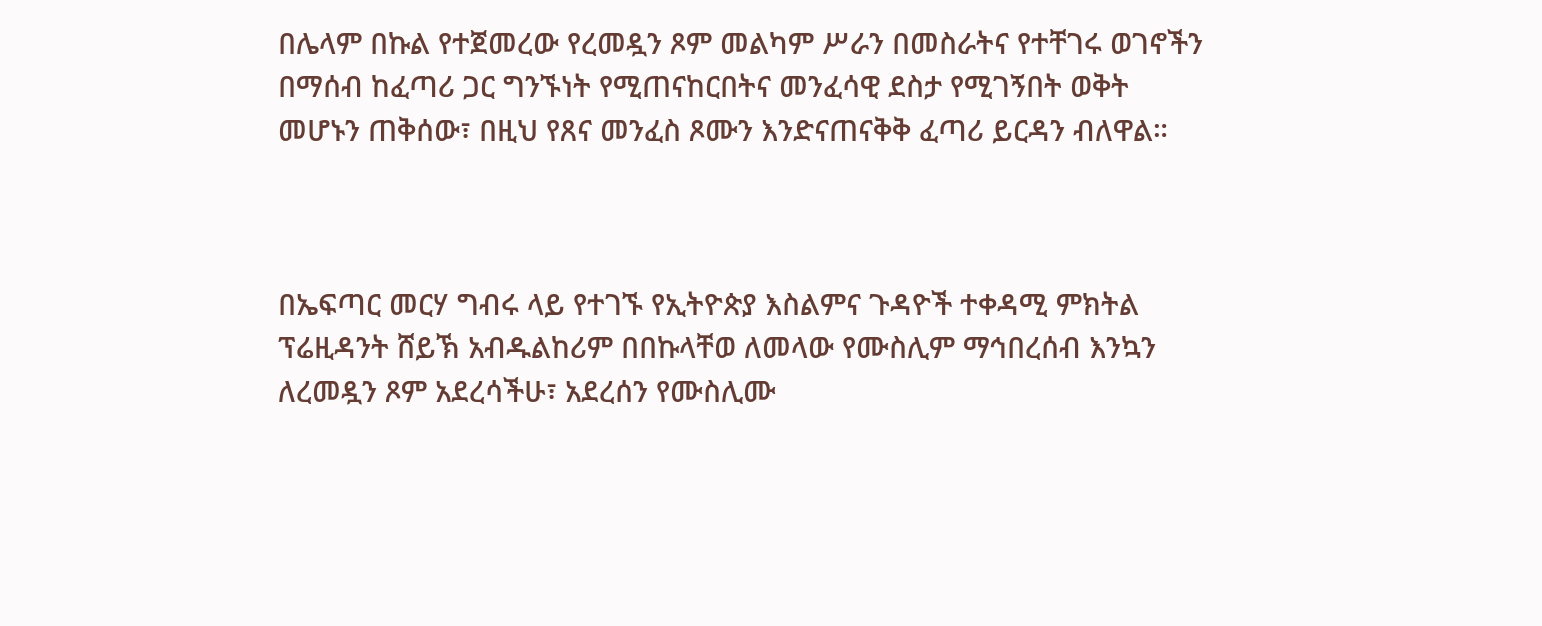በሌላም በኩል የተጀመረው የረመዷን ጾም መልካም ሥራን በመስራትና የተቸገሩ ወገኖችን በማሰብ ከፈጣሪ ጋር ግንኙነት የሚጠናከርበትና መንፈሳዊ ደስታ የሚገኝበት ወቅት መሆኑን ጠቅሰው፣ በዚህ የጸና መንፈስ ጾሙን እንድናጠናቅቅ ፈጣሪ ይርዳን ብለዋል።



በኤፍጣር መርሃ ግብሩ ላይ የተገኙ የኢትዮጵያ እስልምና ጉዳዮች ተቀዳሚ ምክትል ፕሬዚዳንት ሸይኽ አብዱልከሪም በበኩላቸወ ለመላው የሙስሊም ማኅበረሰብ እንኳን ለረመዷን ጾም አደረሳችሁ፣ አደረሰን የሙስሊሙ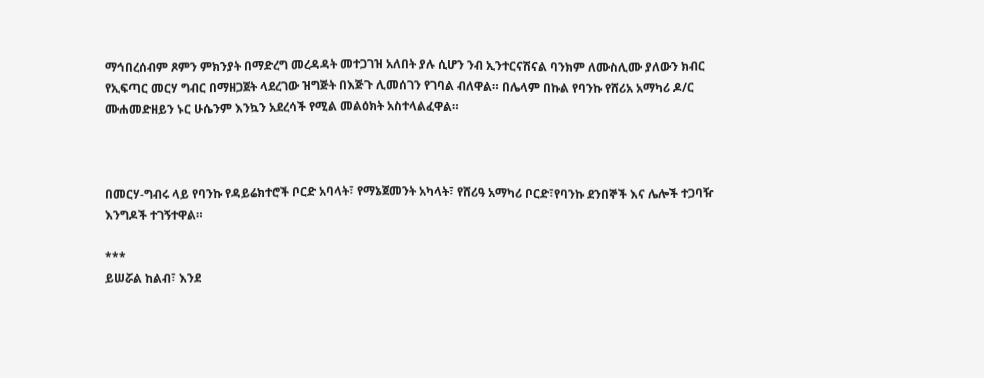ማኅበረሰብም ጾምን ምክንያት በማድረግ መረዳዳት መተጋገዝ አለበት ያሉ ሲሆን ንብ ኢንተርናሽናል ባንክም ለሙስሊሙ ያለውን ክብር የኢፍጣር መርሃ ግብር በማዘጋጀት ላደረገው ዝግጅት በእጅጉ ሊመሰገን የገባል ብለዋል። በሌላም በኩል የባንኩ የሸሪአ አማካሪ ዶ/ር ሙሐመድዘይን ኑር ሁሴንም እንኳን አደረሳች የሚል መልዕክት አስተላልፈዋል።



በመርሃ-ግብሩ ላይ የባንኩ የዳይሬክተሮች ቦርድ አባላት፣ የማኔጀመንት አካላት፣ የሸሪዓ አማካሪ ቦርድ፣የባንኩ ደንበኞች እና ሌሎች ተጋባዥ እንግዶች ተገኝተዋል።

***
ይሠሯል ከልብ፣ እንደ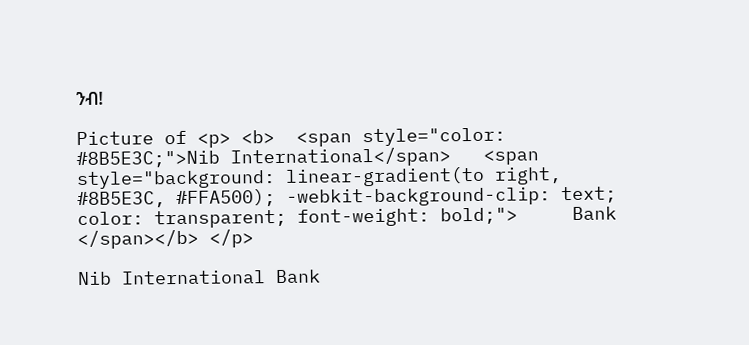ንብ!

Picture of <p> <b>  <span style="color: #8B5E3C;">Nib International</span>   <span style="background: linear-gradient(to right, #8B5E3C, #FFA500); -webkit-background-clip: text; color: transparent; font-weight: bold;">     Bank   </span></b> </p>

Nib International Bank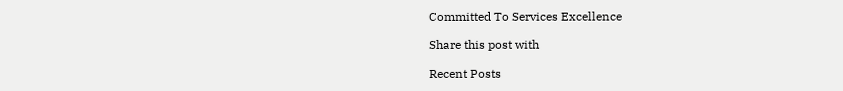Committed To Services Excellence

Share this post with

Recent Posts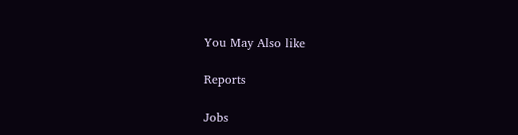You May Also like

Reports

Jobs